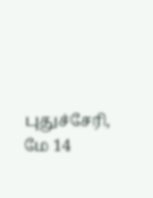புதுச்சேரி, மே 14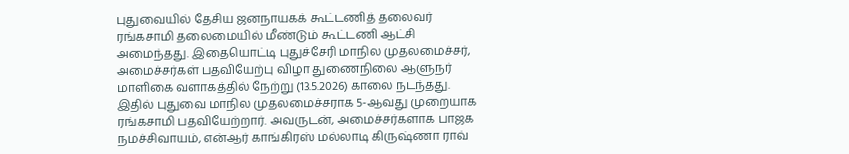புதுவையில் தேசிய ஜனநாயகக் கூட்டணித் தலைவர் ரங்கசாமி தலைமையில் மீண்டும் கூட்டணி ஆட்சி அமைந்தது. இதையொட்டி புதுச்சேரி மாநில முதலமைச்சர், அமைச்சர்கள் பதவியேற்பு விழா துணைநிலை ஆளுநர் மாளிகை வளாகத்தில் நேற்று (13.5.2026) காலை நடந்தது.
இதில் புதுவை மாநில முதலமைச்சராக 5-ஆவது முறையாக ரங்கசாமி பதவியேற்றார். அவருடன், அமைச்சர்களாக பாஜக நமச்சிவாயம், என்ஆர் காங்கிரஸ் மல்லாடி கிருஷ்ணா ராவ்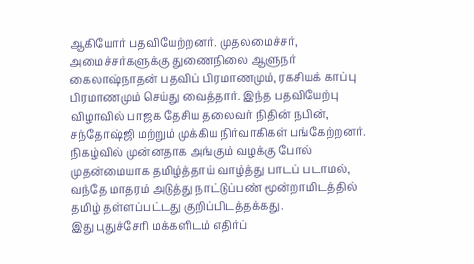ஆகியோர் பதவியேற்றனர். முதலமைச்சர், அமைச்சர்களுக்கு துணைநிலை ஆளுநர் கைலாஷ்நாதன் பதவிப் பிரமாணமும், ரகசியக் காப்பு பிரமாணமும் செய்து வைத்தார். இந்த பதவியேற்பு விழாவில் பாஜக தேசிய தலைவர் நிதின் நபின், சந்தோஷ்ஜி மற்றும் முக்கிய நிர்வாகிகள் பங்கேற்றனர்.
நிகழ்வில் முன்னதாக அங்கும் வழக்கு போல் முதன்மையாக தமிழ்த்தாய் வாழ்த்து பாடப் படாமல், வந்தே மாதரம் அடுத்து நாட்டுப்பண் மூன்றாமிடத்தில் தமிழ் தள்ளப்பட்டது குறிப்பிடத்தக்கது.
இது புதுச்சேரி மக்களிடம் எதிர்ப்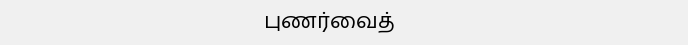புணர்வைத்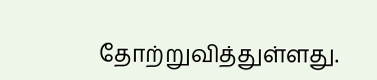தோற்றுவித்துள்ளது.